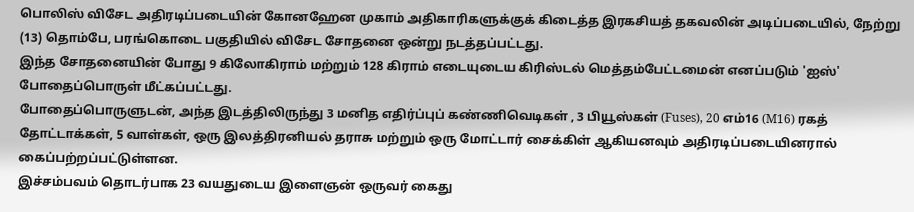பொலிஸ் விசேட அதிரடிப்படையின் கோனஹேன முகாம் அதிகாரிகளுக்குக் கிடைத்த இரகசியத் தகவலின் அடிப்படையில், நேற்று (13) தொம்பே, பரங்கொடை பகுதியில் விசேட சோதனை ஒன்று நடத்தப்பட்டது.
இந்த சோதனையின் போது 9 கிலோகிராம் மற்றும் 128 கிராம் எடையுடைய கிரிஸ்டல் மெத்தம்பேட்டமைன் எனப்படும் 'ஐஸ்' போதைப்பொருள் மீட்கப்பட்டது.
போதைப்பொருளுடன், அந்த இடத்திலிருந்து 3 மனித எதிர்ப்புப் கண்ணிவெடிகள் , 3 பியூஸ்கள் (Fuses), 20 எம்16 (M16) ரகத் தோட்டாக்கள், 5 வாள்கள், ஒரு இலத்திரனியல் தராசு மற்றும் ஒரு மோட்டார் சைக்கிள் ஆகியனவும் அதிரடிப்படையினரால் கைப்பற்றப்பட்டுள்ளன.
இச்சம்பவம் தொடர்பாக 23 வயதுடைய இளைஞன் ஒருவர் கைது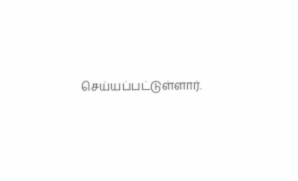செய்யப்பட்டுள்ளார்.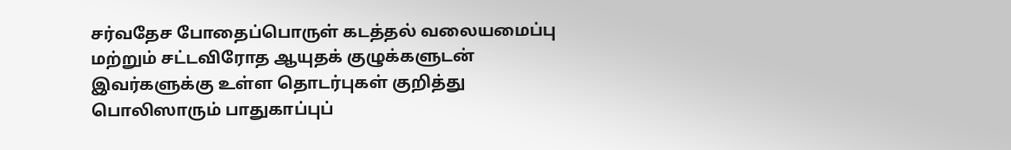சர்வதேச போதைப்பொருள் கடத்தல் வலையமைப்பு மற்றும் சட்டவிரோத ஆயுதக் குழுக்களுடன் இவர்களுக்கு உள்ள தொடர்புகள் குறித்து பொலிஸாரும் பாதுகாப்புப்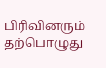பிரிவினரும் தற்பொழுது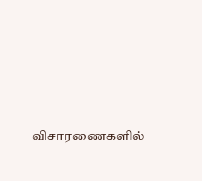விசாரணைகளில்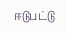ஈடுபட்டு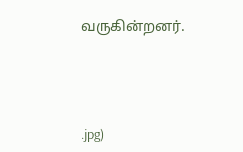வருகின்றனர்.




.jpg)